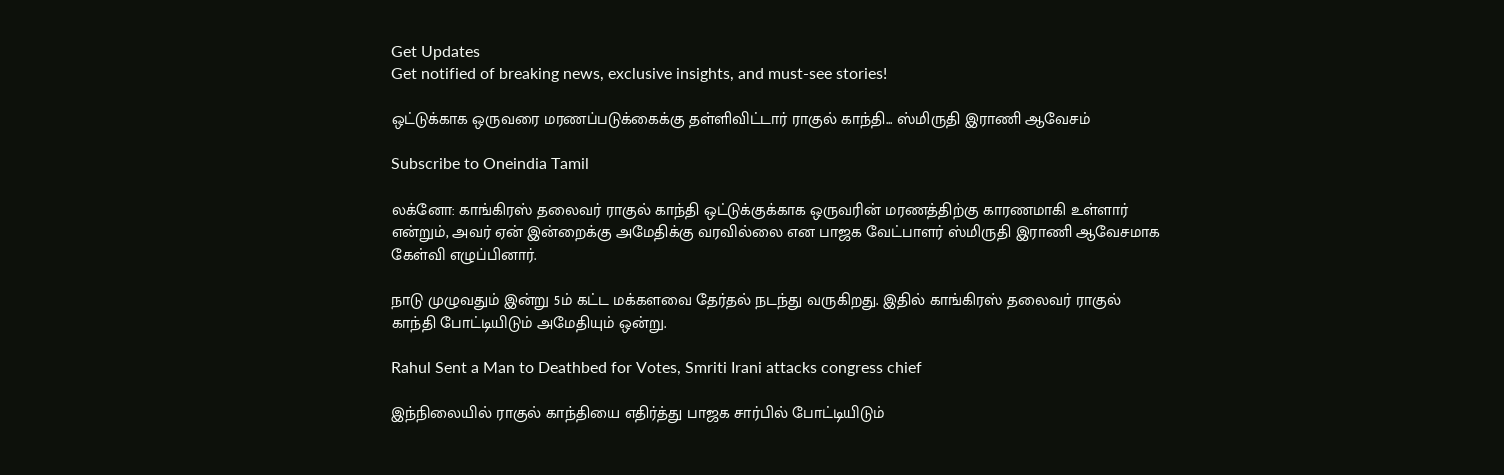Get Updates
Get notified of breaking news, exclusive insights, and must-see stories!

ஒட்டுக்காக ஒருவரை மரணப்படுக்கைக்கு தள்ளிவிட்டார் ராகுல் காந்தி... ஸ்மிருதி இராணி ஆவேசம்

Subscribe to Oneindia Tamil

லக்னோ: காங்கிரஸ் தலைவர் ராகுல் காந்தி ஒட்டுக்குக்காக ஒருவரின் மரணத்திற்கு காரணமாகி உள்ளார் என்றும், அவர் ஏன் இன்றைக்கு அமேதிக்கு வரவில்லை என பாஜக வேட்பாளர் ஸ்மிருதி இராணி ஆவேசமாக கேள்வி எழுப்பினார்.

நாடு முழுவதும் இன்று 5ம் கட்ட மக்களவை தேர்தல் நடந்து வருகிறது. இதில் காங்கிரஸ் தலைவர் ராகுல் காந்தி போட்டியிடும் அமேதியும் ஒன்று.

Rahul Sent a Man to Deathbed for Votes, Smriti Irani attacks congress chief

இந்நிலையில் ராகுல் காந்தியை எதிர்த்து பாஜக சார்பில் போட்டியிடும்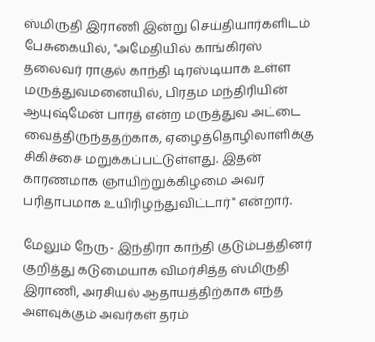ஸ்மிருதி இராணி இன்று செய்தியார்களிடம் பேசுகையில், "அமேதியில் காங்கிரஸ் தலைவர் ராகுல் காந்தி டிரஸ்டியாக உள்ள மருத்துவமனையில், பிரதம மந்திரியின் ஆயுஷ்மேன் பாரத் என்ற மருத்துவ அட்டை வைத்திருந்ததற்காக, ஏழைத்தொழிலாளிக்கு சிகிச்சை மறுக்கப்பட்டுள்ளது. இதன் காரணமாக ஞாயிற்றுக்கிழமை அவர் பரிதாபமாக உயிரிழந்துவிட்டார்" என்றார்.

மேலும் நேரு- இந்திரா காந்தி குடும்பத்தினர் குறித்து கடுமையாக விமர்சித்த ஸ்மிருதி இராணி, அரசியல் ஆதாயத்திற்காக எந்த அளவுக்கும் அவர்கள் தரம்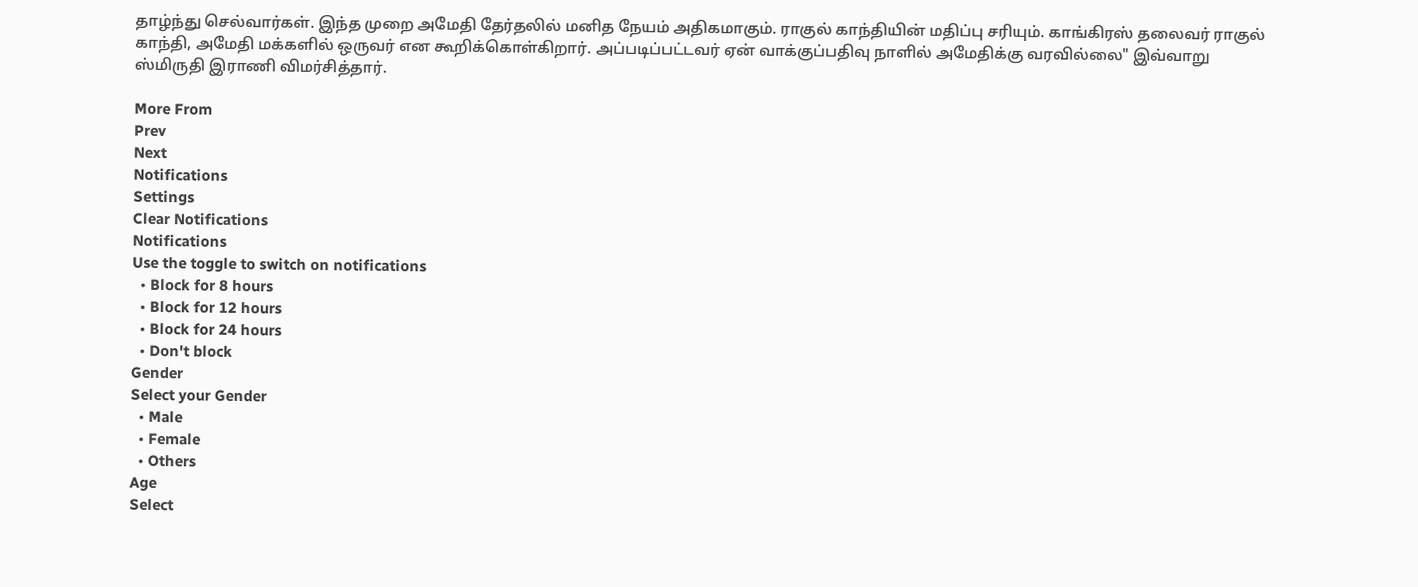தாழ்ந்து செல்வார்கள். இந்த முறை அமேதி தேர்தலில் மனித நேயம் அதிகமாகும். ராகுல் காந்தியின் மதிப்பு சரியும். காங்கிரஸ் தலைவர் ராகுல் காந்தி, அமேதி மக்களில் ஒருவர் என கூறிக்கொள்கிறார். அப்படிப்பட்டவர் ஏன் வாக்குப்பதிவு நாளில் அமேதிக்கு வரவில்லை" இவ்வாறு ஸ்மிருதி இராணி விமர்சித்தார்.

More From
Prev
Next
Notifications
Settings
Clear Notifications
Notifications
Use the toggle to switch on notifications
  • Block for 8 hours
  • Block for 12 hours
  • Block for 24 hours
  • Don't block
Gender
Select your Gender
  • Male
  • Female
  • Others
Age
Select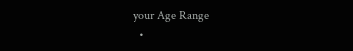your Age Range
  •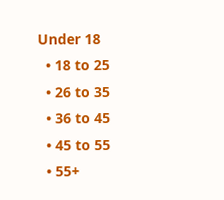Under 18
  • 18 to 25
  • 26 to 35
  • 36 to 45
  • 45 to 55
  • 55+